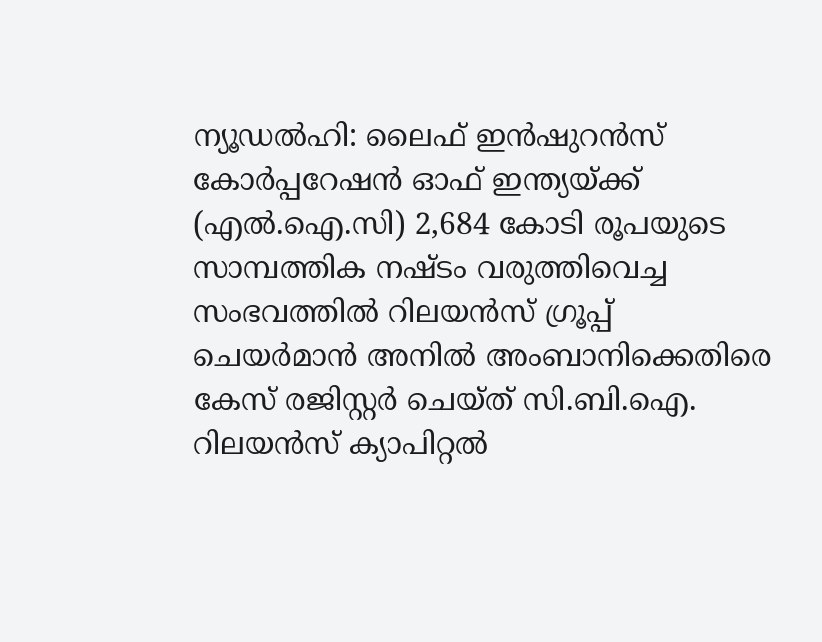ന്യൂഡൽഹി: ലൈഫ് ഇൻഷുറൻസ് കോർപ്പറേഷൻ ഓഫ് ഇന്ത്യയ്ക്ക് (എൽ.ഐ.സി) 2,684 കോടി രൂപയുടെ സാമ്പത്തിക നഷ്ടം വരുത്തിവെച്ച സംഭവത്തിൽ റിലയൻസ് ഗ്രൂപ്പ് ചെയർമാൻ അനിൽ അംബാനിക്കെതിരെ കേസ് രജിസ്റ്റർ ചെയ്ത് സി.ബി.ഐ. റിലയൻസ് ക്യാപിറ്റൽ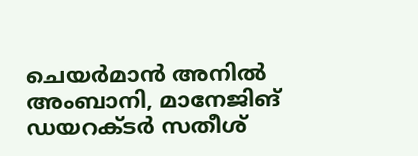ചെയർമാൻ അനിൽ അംബാനി, മാനേജിങ് ഡയറക്ടർ സതീശ്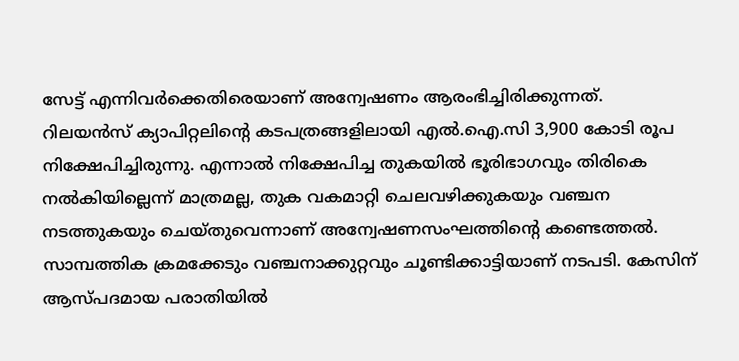സേട്ട് എന്നിവർക്കെതിരെയാണ് അന്വേഷണം ആരംഭിച്ചിരിക്കുന്നത്.
റിലയൻസ് ക്യാപിറ്റലിന്റെ കടപത്രങ്ങളിലായി എൽ.ഐ.സി 3,900 കോടി രൂപ നിക്ഷേപിച്ചിരുന്നു. എന്നാൽ നിക്ഷേപിച്ച തുകയിൽ ഭൂരിഭാഗവും തിരികെ നൽകിയില്ലെന്ന് മാത്രമല്ല, തുക വകമാറ്റി ചെലവഴിക്കുകയും വഞ്ചന നടത്തുകയും ചെയ്തുവെന്നാണ് അന്വേഷണസംഘത്തിന്റെ കണ്ടെത്തൽ. സാമ്പത്തിക ക്രമക്കേടും വഞ്ചനാക്കുറ്റവും ചൂണ്ടിക്കാട്ടിയാണ് നടപടി. കേസിന് ആസ്പദമായ പരാതിയിൽ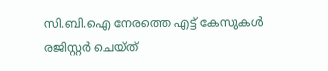സി.ബി.ഐ നേരത്തെ എട്ട് കേസുകൾ രജിസ്റ്റർ ചെയ്ത്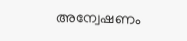അന്വേഷണം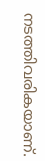നടത്തിവരികയാണ്.